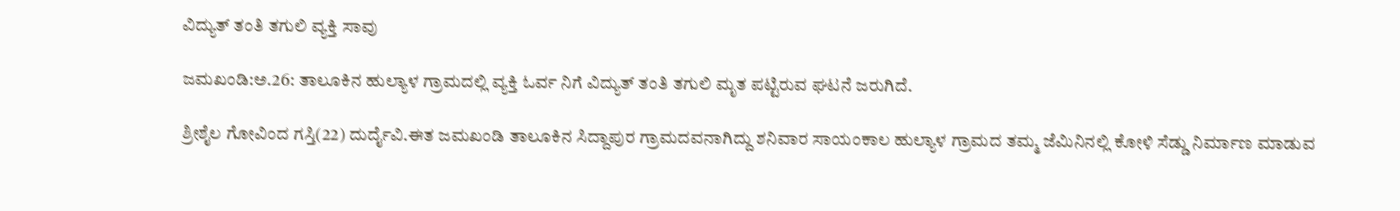ವಿದ್ಯುತ್ ತಂತಿ ತಗುಲಿ ವ್ಯಕ್ತಿ ಸಾವು

ಜಮಖಂಡಿ:ಅ.26: ತಾಲೂಕಿನ ಹುಲ್ಯಾಳ ಗ್ರಾಮದಲ್ಲಿ ವ್ಯಕ್ತಿ ಓರ್ವ ನಿಗೆ ವಿದ್ಯುತ್ ತಂತಿ ತಗುಲಿ ಮೃತ ಪಟ್ಟಿರುವ ಘಟನೆ ಜರುಗಿದೆ.

ಶ್ರೀಶೈಲ ಗೋವಿಂದ ಗಸ್ತಿ(22) ದುರ್ದೈವಿ.ಈತ ಜಮಖಂಡಿ ತಾಲೂಕಿನ ಸಿದ್ದಾಪುರ ಗ್ರಾಮದವನಾಗಿದ್ದು ಶನಿವಾರ ಸಾಯಂಕಾಲ ಹುಲ್ಯಾಳ ಗ್ರಾಮದ ತಮ್ಮ ಜೆಮಿನಿನಲ್ಲಿ ಕೋಳಿ ಸೆಡ್ಡು ನಿರ್ಮಾಣ ಮಾಡುವ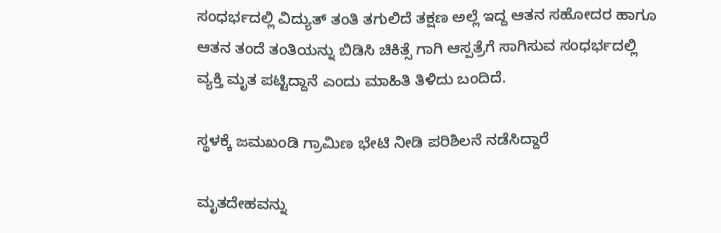ಸಂಧರ್ಭದಲ್ಲಿ ವಿದ್ಯುತ್ ತಂತಿ ತಗುಲಿದೆ ತಕ್ಷಣ ಅಲ್ಲೆ ಇದ್ದ ಆತನ ಸಹೋದರ ಹಾಗೂ ಆತನ ತಂದೆ ತಂತಿಯನ್ನು ಬಿಡಿಸಿ ಚಿಕಿತ್ಸೆ ಗಾಗಿ ಆಸ್ಪತ್ರೆಗೆ ಸಾಗಿಸುವ ಸಂಧರ್ಭದಲ್ಲಿ ವ್ಯಕ್ತಿ ಮೃತ ಪಟ್ಟಿದ್ದಾನೆ ಎಂದು ಮಾಹಿತಿ ತಿಳಿದು ಬಂದಿದೆ.

ಸ್ಥಳಕ್ಕೆ ಜಮಖಂಡಿ ಗ್ರಾಮಿಣ ಭೇಟಿ ನೀಡಿ ಪರಿಶಿಲನೆ ನಡೆಸಿದ್ದಾರೆ

ಮೃತದೇಹವನ್ನು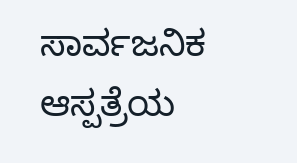ಸಾರ್ವಜನಿಕ ಆಸ್ಪತ್ರೆಯ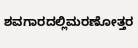ಶವಗಾರದಲ್ಲಿಮರಣೋತ್ತರ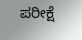ಪರೀಕ್ಷೆ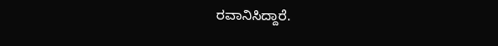ರವಾನಿಸಿದ್ದಾರೆ.